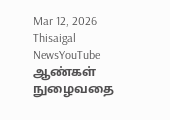Mar 12, 2026
Thisaigal NewsYouTube
ஆண்கள் நுழைவதை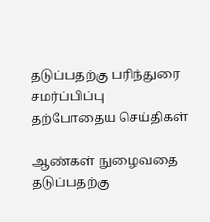தடுப்பதற்கு பரிந்துரை சமர்ப்பிப்பு
தற்போதைய செய்திகள்

ஆண்கள் நுழைவதை தடுப்பதற்கு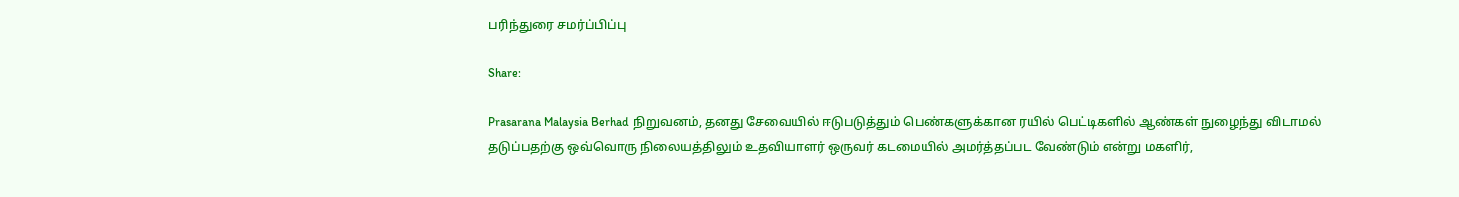பரிந்துரை சமர்ப்பிப்பு

Share:

Prasarana Malaysia Berhad நிறுவனம், தனது சேவையில் ஈடுபடுத்தும் பெண்களுக்கான ரயில் பெட்டிகளில் ஆண்கள் நுழைந்து விடாமல் தடுப்பதற்கு ஒவ்வொரு நிலையத்திலும் உதவியாளர் ஒருவர் கடமையில் அமர்த்தப்பட வேண்டும் என்று மகளிர்,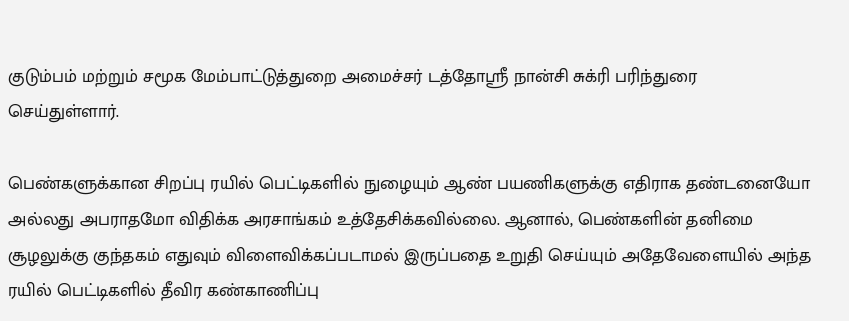குடும்பம் மற்றும் சமூக மேம்பாட்டுத்துறை அமைச்சர் டத்தோஸ்ரீ நான்சி சுக்ரி பரிந்துரை செய்துள்ளார்.

பெண்களுக்கான சிறப்பு ரயில் பெட்டிகளில் நுழையும் ஆண் பயணிகளுக்கு எதிராக தண்டனையோ அல்லது அபராதமோ விதிக்க அரசாங்கம் உத்தேசிக்கவில்லை. ஆனால், பெண்களின் தனிமை சூழலுக்கு குந்தகம் எதுவும் விளைவிக்கப்படாமல் இருப்பதை உறுதி செய்யும் அதேவேளையில் அந்த ரயில் பெட்டிகளில் தீவிர கண்காணிப்பு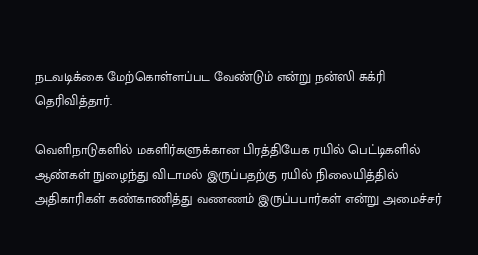நடவடிக்கை மேற்கொள்ளப்பட வேண்டும் என்று நன்ஸி சுக்ரி தெரிவித்தார்.

வெளிநாடுகளில் மகளிர்களுக்கான பிரத்தியேக ரயில் பெட்டிகளில் ஆண்கள் நுழைந்து விடாமல் இருப்பதற்கு ரயில் நிலையித்தில் அதிகாரிகள் கண்காணித்து வணணம் இருப்பபார்கள் என்று அமைச்சர்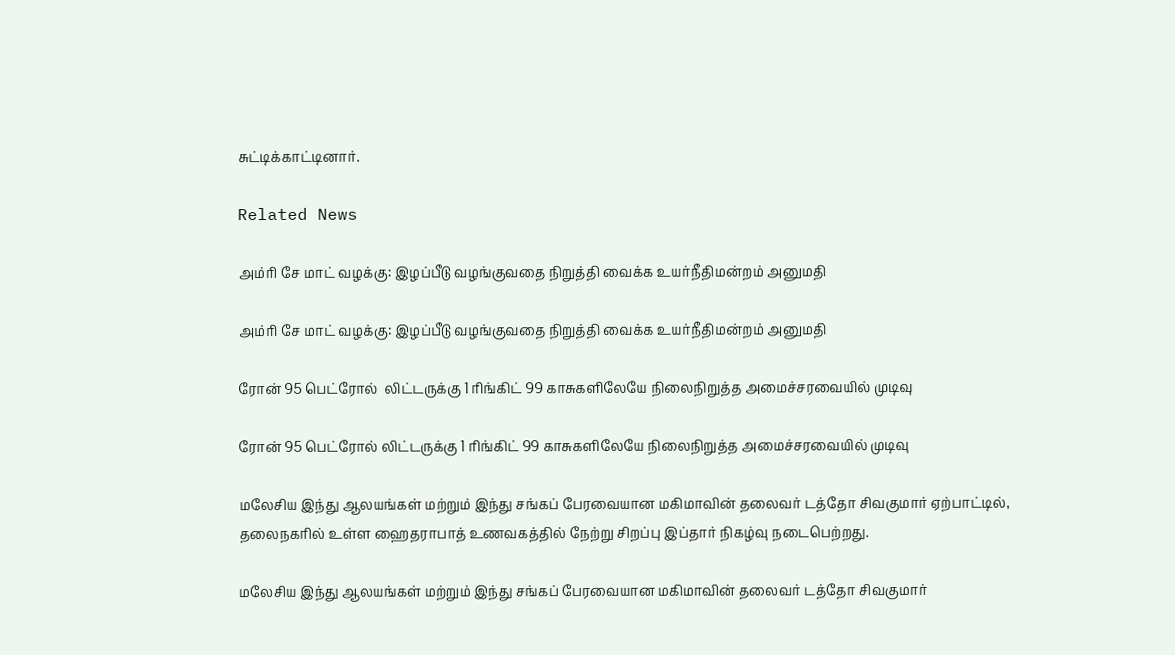சுட்டிக்காட்டினார்.

Related News

அம்ரி சே மாட் வழக்கு: இழப்பீடு வழங்குவதை நிறுத்தி வைக்க உயர்நீதிமன்றம் அனுமதி

அம்ரி சே மாட் வழக்கு: இழப்பீடு வழங்குவதை நிறுத்தி வைக்க உயர்நீதிமன்றம் அனுமதி

ரோன் 95 பெட்ரோல்  லிட்டருக்கு 1 ரிங்கிட் 99 காசுகளிலேயே நிலைநிறுத்த அமைச்சரவையில் முடிவு

ரோன் 95 பெட்ரோல் லிட்டருக்கு 1 ரிங்கிட் 99 காசுகளிலேயே நிலைநிறுத்த அமைச்சரவையில் முடிவு

மலேசிய இந்து ஆலயங்கள் மற்றும் இந்து சங்கப் பேரவையான மகிமாவின் தலைவர் டத்தோ சிவகுமார் ஏற்பாட்டில், தலைநகரில் உள்ள ஹைதராபாத் உணவகத்தில் நேற்று சிறப்பு இப்தார் நிகழ்வு நடைபெற்றது.

மலேசிய இந்து ஆலயங்கள் மற்றும் இந்து சங்கப் பேரவையான மகிமாவின் தலைவர் டத்தோ சிவகுமார்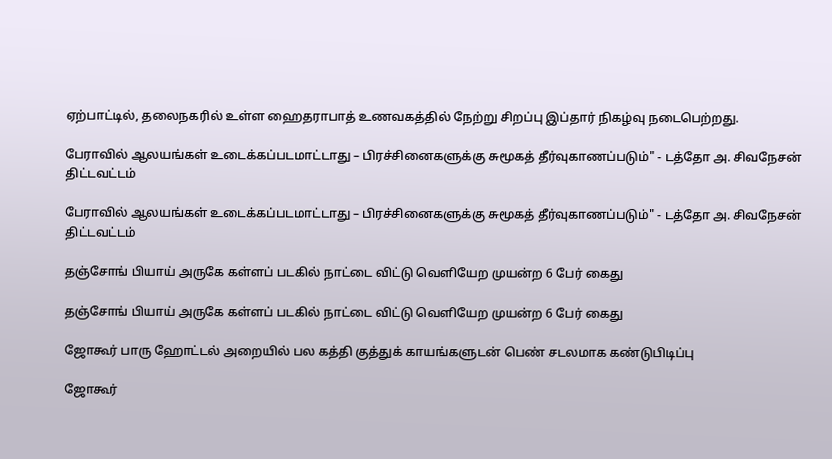ஏற்பாட்டில், தலைநகரில் உள்ள ஹைதராபாத் உணவகத்தில் நேற்று சிறப்பு இப்தார் நிகழ்வு நடைபெற்றது.

பேராவில் ஆலயங்கள் உடைக்கப்படமாட்டாது – பிரச்சினைகளுக்கு சுமூகத் தீர்வுகாணப்படும்" - டத்தோ அ. சிவநேசன் திட்டவட்டம்

பேராவில் ஆலயங்கள் உடைக்கப்படமாட்டாது – பிரச்சினைகளுக்கு சுமூகத் தீர்வுகாணப்படும்" - டத்தோ அ. சிவநேசன் திட்டவட்டம்

தஞ்சோங் பியாய் அருகே கள்ளப் படகில் நாட்டை விட்டு வெளியேற முயன்ற 6 பேர் கைது

தஞ்சோங் பியாய் அருகே கள்ளப் படகில் நாட்டை விட்டு வெளியேற முயன்ற 6 பேர் கைது

ஜோகூர் பாரு ஹோட்டல் அறையில் பல கத்தி குத்துக் காயங்களுடன் பெண் சடலமாக கண்டுபிடிப்பு

ஜோகூர்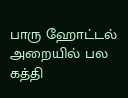பாரு ஹோட்டல் அறையில் பல கத்தி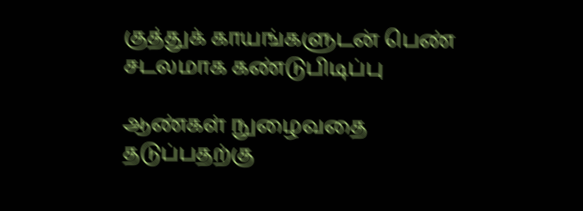குத்துக் காயங்களுடன் பெண் சடலமாக கண்டுபிடிப்பு

ஆண்கள் நுழைவதை தடுப்பதற்கு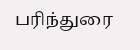பரிந்துரை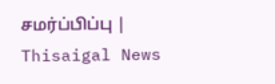சமர்ப்பிப்பு | Thisaigal News